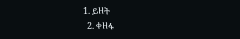1. ይዘት
  2. ቀዘፋ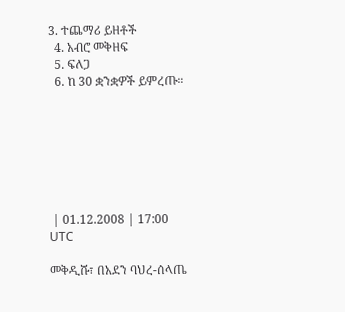3. ተጨማሪ ይዘቶች
  4. አብሮ መቅዘፍ
  5. ፍለጋ
  6. ከ 30 ቋንቋዎች ይምረጡ።







 | 01.12.2008 | 17:00 UTC

መቅዲሹ፣ በአደን ባህረ-ሰላጤ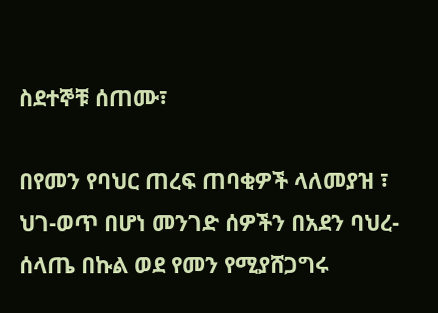ስደተኞቹ ሰጠሙ፣

በየመን የባህር ጠረፍ ጠባቂዎች ላለመያዝ ፣ ህገ-ወጥ በሆነ መንገድ ሰዎችን በአደን ባህረ-ሰላጤ በኩል ወደ የመን የሚያሸጋግሩ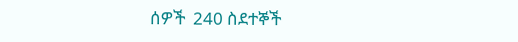ሰዎች  240 ስደተኞች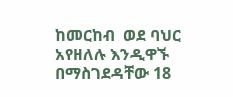ከመርከብ  ወደ ባህር አየዘለሉ እንዲዋኙ በማስገደዳቸው 18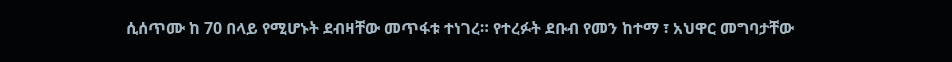ሲሰጥሙ ከ 70 በላይ የሚሆኑት ደብዛቸው መጥፋቱ ተነገረ። የተረፉት ደቡብ የመን ከተማ ፣ አህዋር መግባታቸው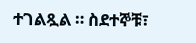ተገልጿል ። ስደተኞቹ፣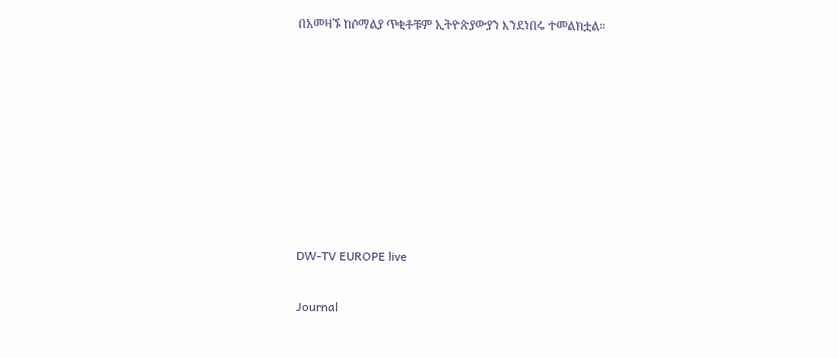በአመዛኙ ከሶማልያ ጥቂቶቹም ኢትዮጵያውያን እንደነበሩ ተመልክቷል።








DW-TV EUROPE live

Journal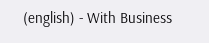(english) - With Business